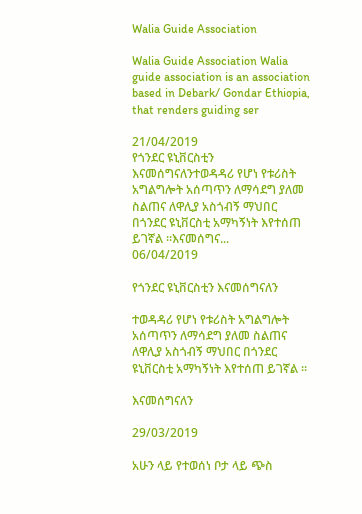Walia Guide Association

Walia Guide Association Walia guide association is an association based in Debark/ Gondar Ethiopia, that renders guiding ser

21/04/2019
የጎንደር ዩኒቨርስቲን እናመሰግናለንተወዳዳሪ የሆነ የቱሪስት አግልግሎት አሰጣጥን ለማሳደግ ያለመ ስልጠና ለዋሊያ አስጎብኝ ማህበር በጎንደር ዩኒቨርስቲ አማካኝነት እየተሰጠ ይገኛል ።እናመሰግና...
06/04/2019

የጎንደር ዩኒቨርስቲን እናመሰግናለን

ተወዳዳሪ የሆነ የቱሪስት አግልግሎት አሰጣጥን ለማሳደግ ያለመ ስልጠና ለዋሊያ አስጎብኝ ማህበር በጎንደር ዩኒቨርስቲ አማካኝነት እየተሰጠ ይገኛል ።

እናመሰግናለን

29/03/2019

አሁን ላይ የተወሰነ ቦታ ላይ ጭስ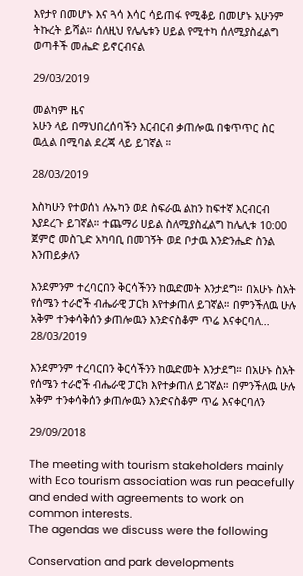እየታየ በመሆኑ እና ጓሳ እሳር ሳይጠፋ የሚቆይ በመሆኑ አሁንም ትኩረት ይሻል። ሰለዚህ የሌሌቱን ሀይል የሚተካ ሰለሚያስፈልግ ወጣቶች መሔድ ይኖርብናል

29/03/2019

መልካም ዜና
አሁን ላይ በማህበረሰባችን እርብርብ ቃጠሎዉ በቁጥጥር ስር ዉሏል በሚባል ደረጃ ላይ ይገኛል ።

28/03/2019

እስካሁን የተወሰነ ሉኡካን ወደ ስፍራዉ ልከን ከፍተኛ እርብርብ እያደረጉ ይገኛል። ተጨማሪ ሀይል ስለሚያስፈልግ ከሌሊቱ 10:00 ጀምሮ መስጊድ አካባቢ በመገኝት ወደ ቦታዉ እንድንሔድ ስንል እንጠይቃለን

እንደምንም ተረባርበን ቅርሳችንን ከዉድመት እንታደግ። በአሁኑ ስአት የሰሜን ተራሮች ብሔራዊ ፓርክ እየተቃጠለ ይገኛል። በምንችለዉ ሁሉ አቅም ተንቀሳቅሰን ቃጠሎዉን እንድናስቆም ጥሬ እናቀርባለ...
28/03/2019

እንደምንም ተረባርበን ቅርሳችንን ከዉድመት እንታደግ። በአሁኑ ስአት የሰሜን ተራሮች ብሔራዊ ፓርክ እየተቃጠለ ይገኛል። በምንችለዉ ሁሉ አቅም ተንቀሳቅሰን ቃጠሎዉን እንድናስቆም ጥሬ እናቀርባለን

29/09/2018

The meeting with tourism stakeholders mainly with Eco tourism association was run peacefully and ended with agreements to work on common interests.
The agendas we discuss were the following

Conservation and park developments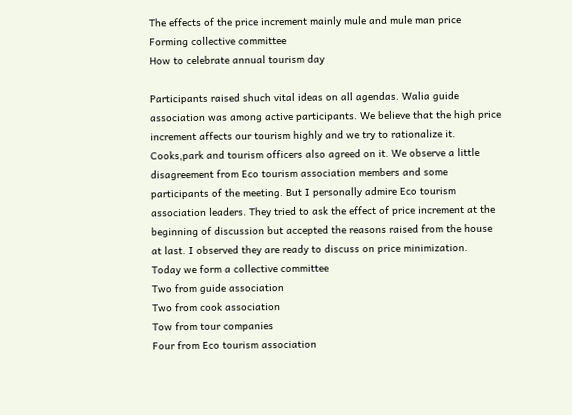The effects of the price increment mainly mule and mule man price
Forming collective committee
How to celebrate annual tourism day

Participants raised shuch vital ideas on all agendas. Walia guide association was among active participants. We believe that the high price increment affects our tourism highly and we try to rationalize it. Cooks,park and tourism officers also agreed on it. We observe a little disagreement from Eco tourism association members and some participants of the meeting. But I personally admire Eco tourism association leaders. They tried to ask the effect of price increment at the beginning of discussion but accepted the reasons raised from the house at last. I observed they are ready to discuss on price minimization.
Today we form a collective committee
Two from guide association
Two from cook association
Tow from tour companies
Four from Eco tourism association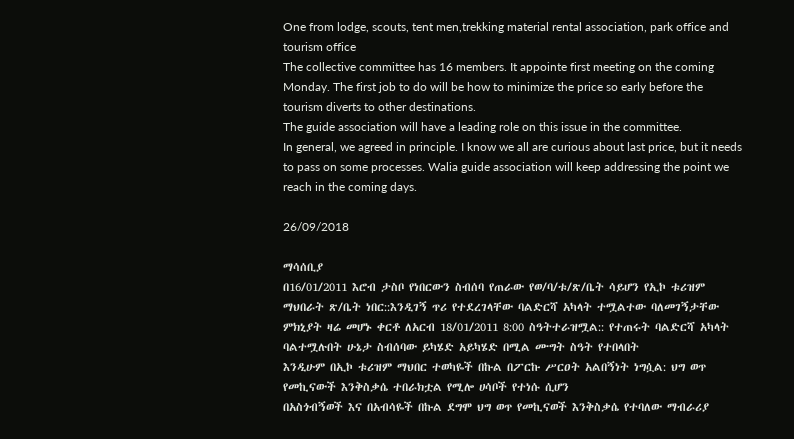One from lodge, scouts, tent men,trekking material rental association, park office and tourism office
The collective committee has 16 members. It appointe first meeting on the coming Monday. The first job to do will be how to minimize the price so early before the tourism diverts to other destinations.
The guide association will have a leading role on this issue in the committee.
In general, we agreed in principle. I know we all are curious about last price, but it needs to pass on some processes. Walia guide association will keep addressing the point we reach in the coming days.

26/09/2018

ማሳሰቢያ
በ16/01/2011 እሮብ ታስቦ የነበርውን ስብሰባ የጠራው የወ/ባ/ቱ/ጽ/ቤት ሳይሆን የኢኮ ቱሪዝም ማህበራት ጽ/ቤት ነበር::እንዲገኝ ጥሪ የተደረገላቸው ባልድርሻ አካላት ተሟልተው ባለመገኝታቸው ምክኒያት ዛሬ መሆኑ ቀርቶ ለአርብ 18/01/2011 8:00 ስዓትተራዝሟል:: የተጠሩት ባልድርሻ አካላት ባልተሟሉበት ሁኔታ ስብሰባው ይካሄድ አይካሄድ በሚል ሙግት ስዓት የተበላበት
እንዲሁም በኢኮ ቱሪዝም ማህበር ተወካዬች በኩል በፖርኩ ሥርዐት አልበኝነት ነግሷል: ህግ ወጥ የመኪናውች እንቅስቃሴ ተበራክቷል የሚሎ ሀሳቦች የተነሱ ሲሆን
በአስጎብኝወች እና በአብሳዬች በኩል ደግሞ ህግ ወጥ የመኪናወች እንቅስቃሴ የተባለው ማብራሪያ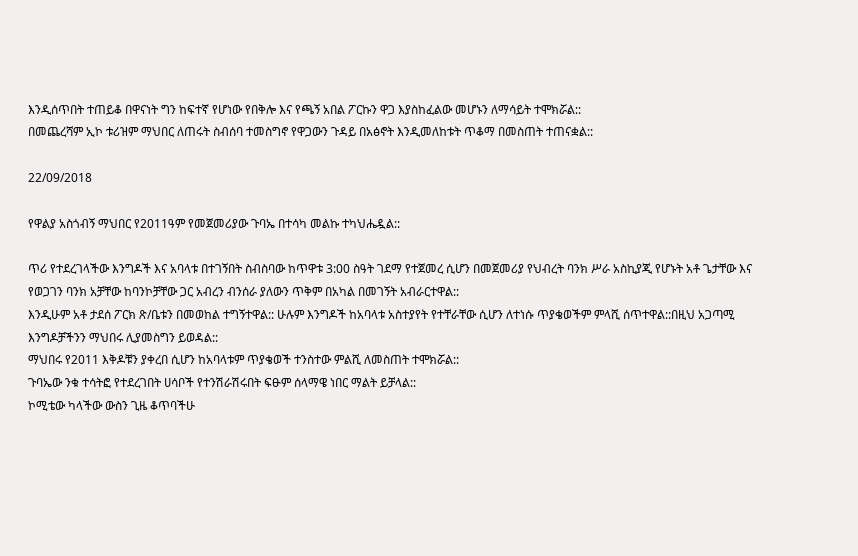እንዲሰጥበት ተጠይቆ በዋናነት ግን ከፍተኛ የሆነው የበቅሎ እና የጫኝ አበል ፖርኩን ዋጋ እያስከፈልው መሆኑን ለማሳይት ተሞክሯል::
በመጨረሻም ኢኮ ቱሪዝም ማህበር ለጠሩት ስብሰባ ተመስግኖ የዋጋውን ጉዳይ በአፅኖት እንዲመለከቱት ጥቆማ በመስጠት ተጠናቋል::

22/09/2018

የዋልያ አስጎብኝ ማህበር የ2011ዓም የመጀመሪያው ጉባኤ በተሳካ መልኩ ተካህሔዷል::

ጥሪ የተደረገላችው እንግዶች እና አባላቱ በተገኝበት ስብስባው ከጥዋቱ 3:00 ስዓት ገደማ የተጀመረ ሲሆን በመጀመሪያ የህብረት ባንክ ሥራ አስኪያጂ የሆኑት አቶ ጌታቸው እና የወጋገን ባንክ አቻቸው ከባንኮቻቸው ጋር አብረን ብንሰራ ያለውን ጥቅም በአካል በመገኝት አብራርተዋል::
እንዲሁም አቶ ታደሰ ፖርክ ጽ/ቤቱን በመወከል ተግኝተዋል:: ሁሉም እንግዶች ከአባላቱ አስተያየት የተቸራቸው ሲሆን ለተነሱ ጥያቄወችም ምላሺ ሰጥተዋል::በዚህ አጋጣሚ እንግዶቻችንን ማህበሩ ሊያመስግን ይወዳል::
ማህበሩ የ2011 እቅዶቹን ያቀረበ ሲሆን ከአባላቱም ጥያቄወች ተንስተው ምልሺ ለመስጠት ተሞክሯል::
ጉባኤው ንቁ ተሳትፎ የተደረገበት ሀሳቦች የተንሽራሽሩበት ፍፁም ሰላማዌ ነበር ማልት ይቻላል::
ኮሚቴው ካላችው ውስን ጊዜ ቆጥባችሁ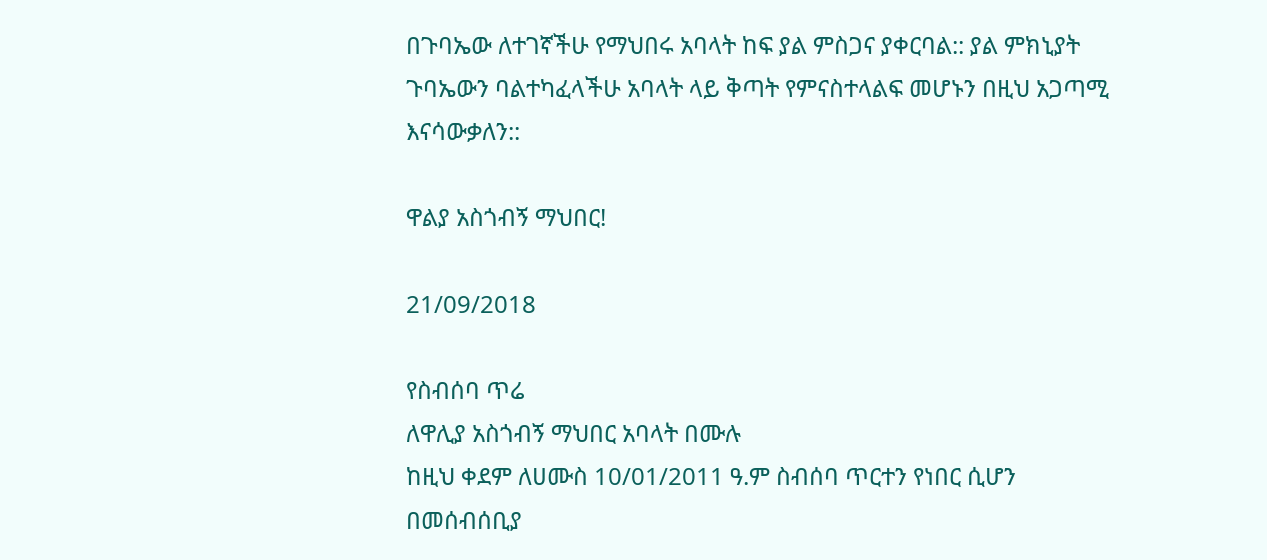በጉባኤው ለተገኛችሁ የማህበሩ አባላት ከፍ ያል ምስጋና ያቀርባል:: ያል ምክኒያት ጉባኤውን ባልተካፈላችሁ አባላት ላይ ቅጣት የምናስተላልፍ መሆኑን በዚህ አጋጣሚ እናሳውቃለን::

ዋልያ አስጎብኝ ማህበር!

21/09/2018

የስብሰባ ጥሬ
ለዋሊያ አስጎብኝ ማህበር አባላት በሙሉ
ከዚህ ቀደም ለሀሙስ 10/01/2011 ዓ.ም ስብሰባ ጥርተን የነበር ሲሆን በመሰብሰቢያ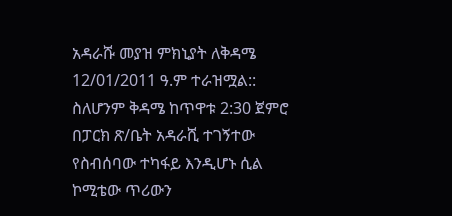አዳራሹ መያዝ ምክኒያት ለቅዳሜ 12/01/2011 ዓ.ም ተራዝሟል:: ስለሆንም ቅዳሜ ከጥዋቱ 2:30 ጀምሮ በፓርክ ጽ/ቤት አዳራሺ ተገኝተው የስብሰባው ተካፋይ እንዲሆኑ ሲል ኮሚቴው ጥሪውን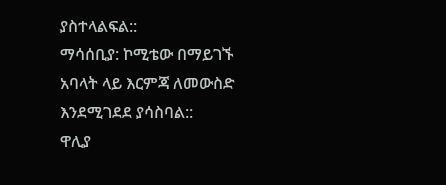ያስተላልፍል::
ማሳሰቢያ: ኮሚቴው በማይገኙ አባላት ላይ እርምጃ ለመውስድ እንደሚገደደ ያሳስባል::
ዋሊያ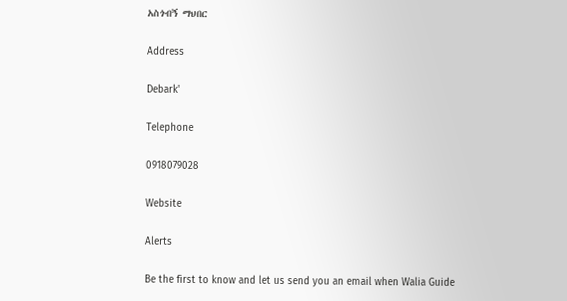አስጎብኝ ማህበር

Address

Debark'

Telephone

0918079028

Website

Alerts

Be the first to know and let us send you an email when Walia Guide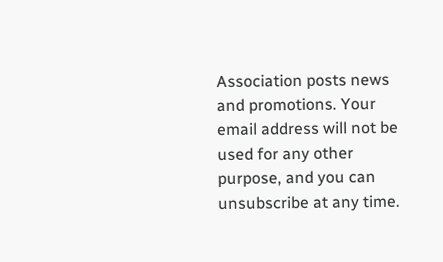Association posts news and promotions. Your email address will not be used for any other purpose, and you can unsubscribe at any time.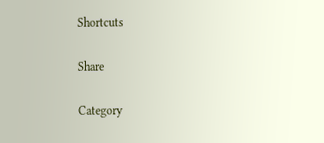Shortcuts

Share

Category